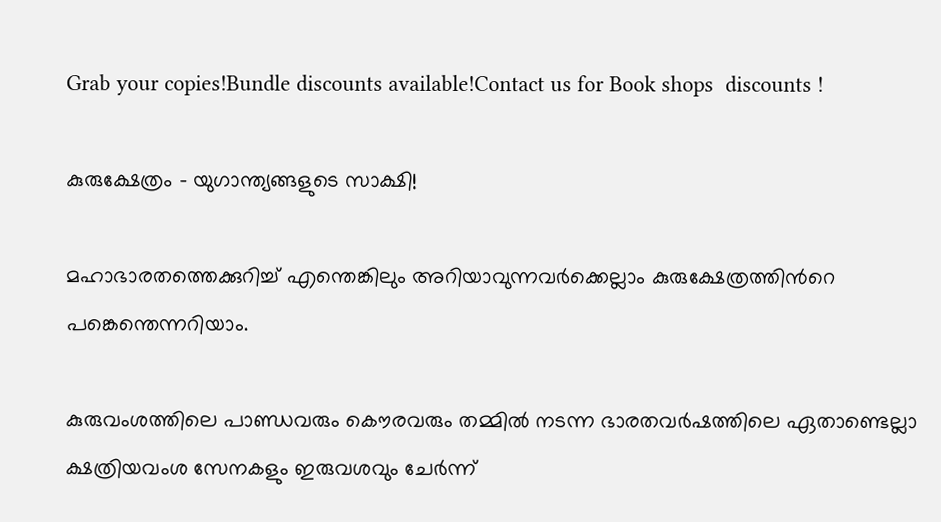Grab your copies!Bundle discounts available!Contact us for Book shops  discounts !

കുരുക്ഷേത്രം – യുഗാന്ത്യങ്ങളുടെ സാക്ഷി!

മഹാഭാരതത്തെക്കുറിച്ച് എന്തെങ്കിലും അറിയാവുന്നവര്‍ക്കെല്ലാം കുരുക്ഷേത്രത്തിന്‍റെ പങ്കെന്തെന്നറിയാം.

കുരുവംശത്തിലെ പാണ്ഡവരും കൌരവരും തമ്മില്‍ നടന്ന ഭാരതവര്‍ഷത്തിലെ ഏതാണ്ടെല്ലാ ക്ഷത്രിയവംശ സേനകളും ഇരുവശവും ചേര്‍ന്ന്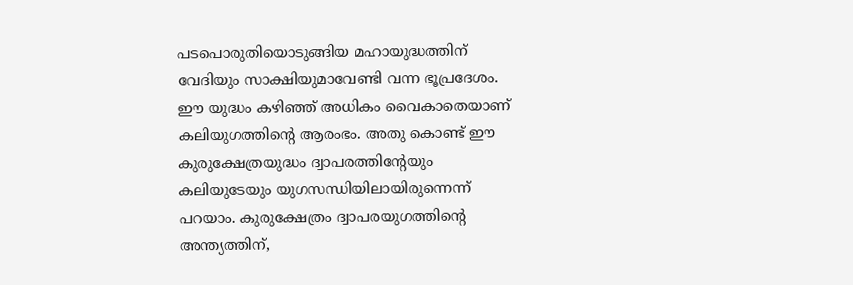പടപൊരുതിയൊടുങ്ങിയ മഹായുദ്ധത്തിന് വേദിയും സാക്ഷിയുമാവേണ്ടി വന്ന ഭൂപ്രദേശം. ഈ യുദ്ധം കഴിഞ്ഞ് അധികം വൈകാതെയാണ് കലിയുഗത്തിന്‍റെ ആരംഭം. അതു കൊണ്ട് ഈ കുരുക്ഷേത്രയുദ്ധം ദ്വാപരത്തിന്‍റേയും കലിയുടേയും യുഗസന്ധിയിലായിരുന്നെന്ന് പറയാം. കുരുക്ഷേത്രം ദ്വാപരയുഗത്തിന്‍റെ അന്ത്യത്തിന്,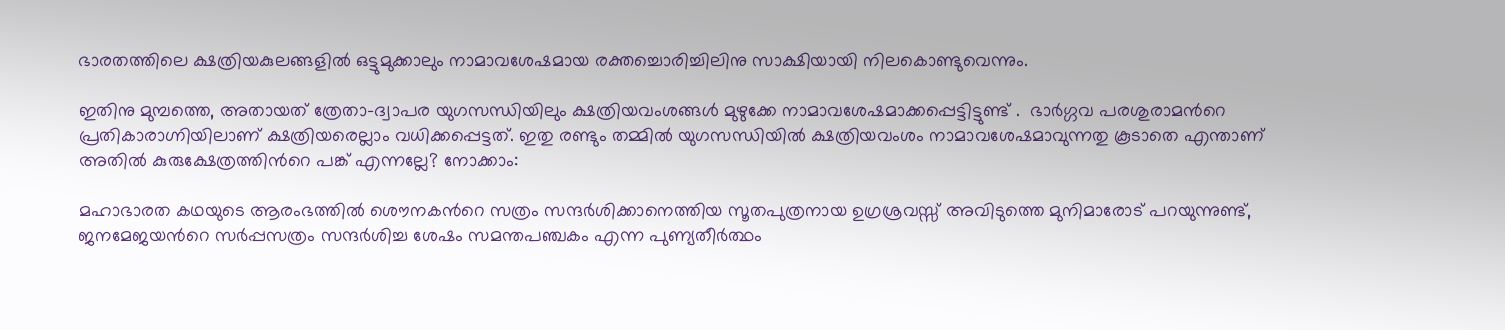ഭാരതത്തിലെ ക്ഷത്രിയകുലങ്ങളില്‍ ഒട്ടുമുക്കാലും നാമാവശേഷമായ രക്തച്ചൊരിച്ചിലിനു സാക്ഷിയായി നിലകൊണ്ടുവെന്നും.

ഇതിനു മുമ്പത്തെ, അതായത് ത്രേതാ-ദ്വാപര യുഗസന്ധിയിലും ക്ഷത്രിയവംശങ്ങള്‍ മുഴുക്കേ നാമാവശേഷമാക്കപ്പെട്ടിട്ടുണ്ട് .  ഭാര്‍ഗ്ഗവ പരശുരാമന്‍റെ പ്രതികാരാഗ്നിയിലാണ് ക്ഷത്രിയരെല്ലാം വധിക്കപ്പെട്ടത്. ഇതു രണ്ടും തമ്മില്‍ യുഗസന്ധിയില്‍ ക്ഷത്രിയവംശം നാമാവശേഷമാവുന്നതു കൂടാതെ എന്താണ് അതില്‍ കുരുക്ഷേത്രത്തിന്‍റെ പങ്ക് എന്നല്ലേ? നോക്കാം:

മഹാഭാരത കഥയുടെ ആരംഭത്തില്‍ ശൌനകന്‍റെ സത്രം സന്ദര്‍ശിക്കാനെത്തിയ സൂതപുത്രനായ ഉഗ്രശ്രവസ്സ് അവിടുത്തെ മുനിമാരോട് പറയുന്നുണ്ട്, ജനമേജയന്‍റെ സര്‍പ്പസത്രം സന്ദര്‍ശിച്ച ശേഷം സമന്തപഞ്ചകം എന്ന പുണ്യതീര്‍ത്ഥം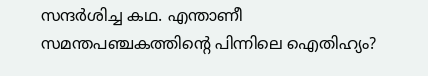സന്ദര്‍ശിച്ച കഥ. എന്താണീ സമന്തപഞ്ചകത്തിന്‍റെ പിന്നിലെ ഐതിഹ്യം?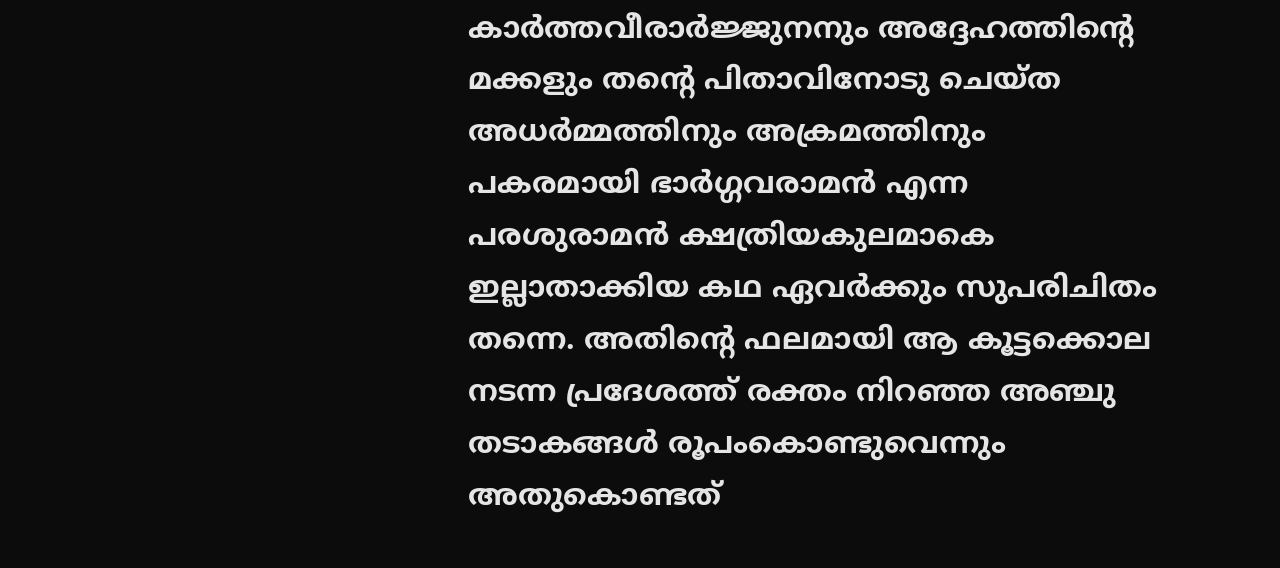കാര്‍ത്തവീരാര്‍ജ്ജുനനും അദ്ദേഹത്തിന്‍റെ മക്കളും തന്‍റെ പിതാവിനോടു ചെയ്ത അധര്‍മ്മത്തിനും അക്രമത്തിനും പകരമായി ഭാര്‍ഗ്ഗവരാമന്‍ എന്ന പരശുരാമന്‍ ക്ഷത്രിയകുലമാകെ ഇല്ലാതാക്കിയ കഥ ഏവര്‍ക്കും സുപരിചിതം തന്നെ. അതിന്‍റെ ഫലമായി ആ കൂട്ടക്കൊല നടന്ന പ്രദേശത്ത് രക്തം നിറഞ്ഞ അഞ്ചു തടാകങ്ങള്‍ രൂപംകൊണ്ടുവെന്നും അതുകൊണ്ടത്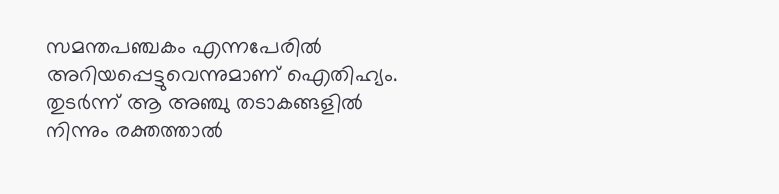സമന്തപഞ്ചകം എന്നപേരില്‍ അറിയപ്പെട്ടുവെന്നുമാണ് ഐതിഹ്യം. തുടര്‍ന്ന് ആ അഞ്ചു തടാകങ്ങളില്‍ നിന്നും രക്തത്താല്‍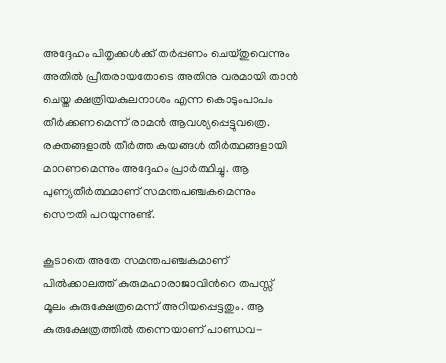അദ്ദേഹം പിതൃക്കള്‍ക്ക് തര്‍പ്പണം ചെയ്തുവെന്നും അതില്‍ പ്രീതരായതോടെ അതിനു വരമായി താന്‍ ചെയ്ത ക്ഷത്രിയകുലനാശം എന്ന കൊടുംപാപം തീര്‍ക്കണമെന്ന് രാമന്‍ ആവശ്യപ്പെട്ടുവത്രെ. രക്തങ്ങളാല്‍ തീര്‍ത്ത കയങ്ങള്‍ തീര്‍ത്ഥങ്ങളായി മാറണമെന്നും അദ്ദേഹം പ്രാര്‍ത്ഥിച്ചു. ആ പുണ്യതീര്‍ത്ഥമാണ് സമന്തപഞ്ചകമെന്നും സൌതി പറയുന്നുണ്ട്.

കൂടാതെ അതേ സമന്തപഞ്ചകമാണ് പില്‍ക്കാലത്ത് കുരുമഹാരാജാവിന്‍റെ തപസ്സ് മൂലം കുരുക്ഷേത്രമെന്ന് അറിയപ്പെട്ടതും. ആ കുരുക്ഷേത്രത്തില്‍ തന്നെയാണ് പാണ്ഡവ-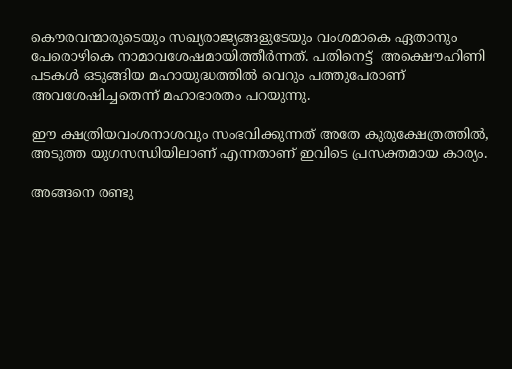കൌരവന്മാരുടെയും സഖ്യരാജ്യങ്ങളുടേയും വംശമാകെ ഏതാനും പേരൊഴികെ നാമാവശേഷമായിത്തീര്‍ന്നത്. പതിനെട്ട്  അക്ഷൌഹിണി പടകള്‍ ഒടുങ്ങിയ മഹായുദ്ധത്തില്‍ വെറും പത്തുപേരാണ് അവശേഷിച്ചതെന്ന് മഹാഭാരതം പറയുന്നു.

ഈ ക്ഷത്രിയവംശനാശവും സംഭവിക്കുന്നത് അതേ കുരുക്ഷേത്രത്തില്‍, അടുത്ത യുഗസന്ധിയിലാണ് എന്നതാണ് ഇവിടെ പ്രസക്തമായ കാര്യം.

അങ്ങനെ രണ്ടു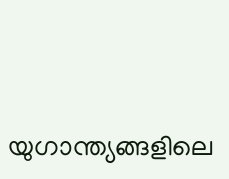യുഗാന്ത്യങ്ങളിലെ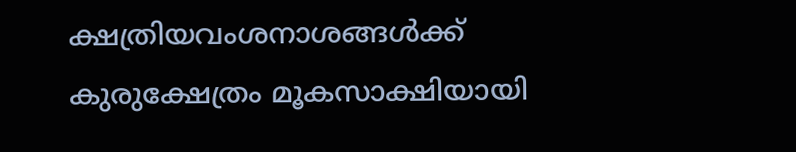ക്ഷത്രിയവംശനാശങ്ങള്‍ക്ക് കുരുക്ഷേത്രം മൂകസാക്ഷിയായി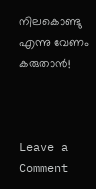നിലകൊണ്ടു എന്നു വേണം കരുതാന്‍!



Leave a Comment